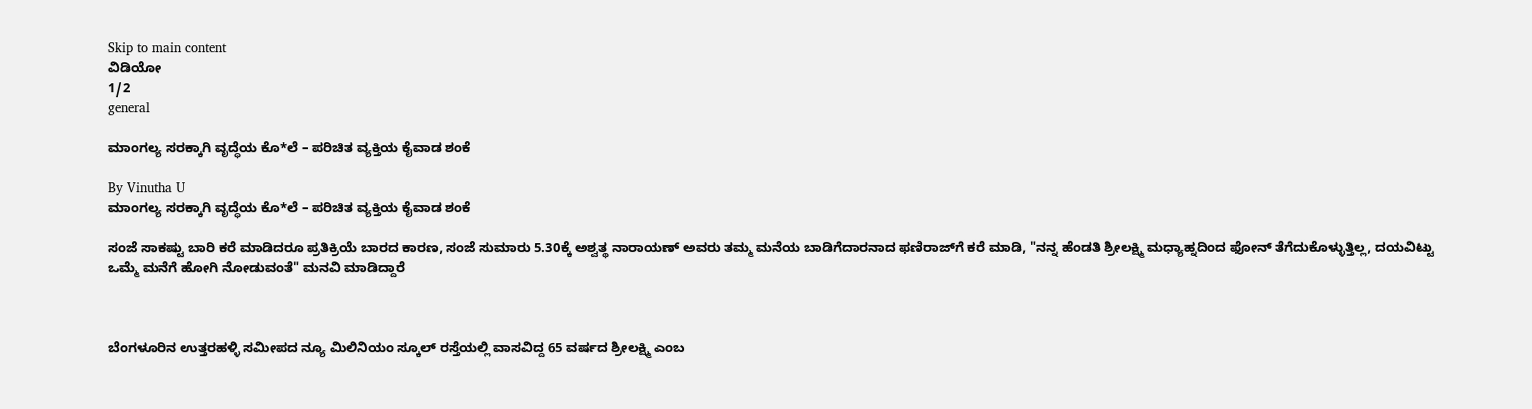Skip to main content
ವಿಡಿಯೋ
1/2
general

ಮಾಂಗಲ್ಯ ಸರಕ್ಕಾಗಿ ವೃದ್ಧೆಯ ಕೊ*ಲೆ – ಪರಿಚಿತ ವ್ಯಕ್ತಿಯ ಕೈವಾಡ ಶಂಕೆ

By Vinutha U
ಮಾಂಗಲ್ಯ ಸರಕ್ಕಾಗಿ ವೃದ್ಧೆಯ ಕೊ*ಲೆ – ಪರಿಚಿತ ವ್ಯಕ್ತಿಯ ಕೈವಾಡ ಶಂಕೆ

ಸಂಜೆ ಸಾಕಷ್ಟು ಬಾರಿ ಕರೆ ಮಾಡಿದರೂ ಪ್ರತಿಕ್ರಿಯೆ ಬಾರದ ಕಾರಣ, ಸಂಜೆ ಸುಮಾರು 5.30ಕ್ಕೆ ಅಶ್ವತ್ಥ ನಾರಾಯಣ್ ಅವರು ತಮ್ಮ ಮನೆಯ ಬಾಡಿಗೆದಾರನಾದ ಫಣಿರಾಜ್‌ಗೆ ಕರೆ ಮಾಡಿ, "ನನ್ನ ಹೆಂಡತಿ ಶ್ರೀಲಕ್ಷ್ಮಿ ಮಧ್ಯಾಹ್ನದಿಂದ ಫೋನ್ ತೆಗೆದುಕೊಳ್ಳುತ್ತಿಲ್ಲ, ದಯವಿಟ್ಟು ಒಮ್ಮೆ ಮನೆಗೆ ಹೋಗಿ ನೋಡುವಂತೆ" ಮನವಿ ಮಾಡಿದ್ದಾರೆ



ಬೆಂಗಳೂರಿನ ಉತ್ತರಹಳ್ಳಿ ಸಮೀಪದ ನ್ಯೂ ಮಿಲಿನಿಯಂ ಸ್ಕೂಲ್ ರಸ್ತೆಯಲ್ಲಿ ವಾಸವಿದ್ದ 65 ವರ್ಷದ ಶ್ರೀಲಕ್ಷ್ಮಿ ಎಂಬ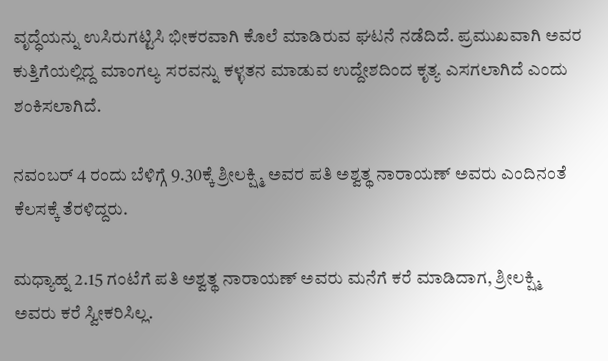ವೃದ್ಧೆಯನ್ನು ಉಸಿರುಗಟ್ಟಿಸಿ ಭೀಕರವಾಗಿ ಕೊಲೆ ಮಾಡಿರುವ ಘಟನೆ ನಡೆದಿದೆ. ಪ್ರಮುಖವಾಗಿ ಅವರ ಕುತ್ತಿಗೆಯಲ್ಲಿದ್ದ ಮಾಂಗಲ್ಯ ಸರವನ್ನು ಕಳ್ಳತನ ಮಾಡುವ ಉದ್ದೇಶದಿಂದ ಕೃತ್ಯ ಎಸಗಲಾಗಿದೆ ಎಂದು ಶಂಕಿಸಲಾಗಿದೆ.

ನವಂಬರ್ 4 ರಂದು ಬೆಳಿಗ್ಗೆ 9.30ಕ್ಕೆ ಶ್ರೀಲಕ್ಷ್ಮಿ ಅವರ ಪತಿ ಅಶ್ವತ್ಥ ನಾರಾಯಣ್ ಅವರು ಎಂದಿನಂತೆ ಕೆಲಸಕ್ಕೆ ತೆರಳಿದ್ದರು.

ಮಧ್ಯಾಹ್ನ 2.15 ಗಂಟೆಗೆ ಪತಿ ಅಶ್ವತ್ಥ ನಾರಾಯಣ್ ಅವರು ಮನೆಗೆ ಕರೆ ಮಾಡಿದಾಗ, ಶ್ರೀಲಕ್ಷ್ಮಿ ಅವರು ಕರೆ ಸ್ವೀಕರಿಸಿಲ್ಲ.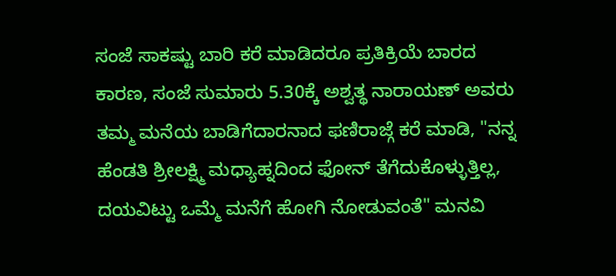ಸಂಜೆ ಸಾಕಷ್ಟು ಬಾರಿ ಕರೆ ಮಾಡಿದರೂ ಪ್ರತಿಕ್ರಿಯೆ ಬಾರದ ಕಾರಣ, ಸಂಜೆ ಸುಮಾರು 5.30ಕ್ಕೆ ಅಶ್ವತ್ಥ ನಾರಾಯಣ್ ಅವರು ತಮ್ಮ ಮನೆಯ ಬಾಡಿಗೆದಾರನಾದ ಫಣಿರಾಜ್ಗೆ ಕರೆ ಮಾಡಿ, "ನನ್ನ ಹೆಂಡತಿ ಶ್ರೀಲಕ್ಷ್ಮಿ ಮಧ್ಯಾಹ್ನದಿಂದ ಫೋನ್ ತೆಗೆದುಕೊಳ್ಳುತ್ತಿಲ್ಲ, ದಯವಿಟ್ಟು ಒಮ್ಮೆ ಮನೆಗೆ ಹೋಗಿ ನೋಡುವಂತೆ" ಮನವಿ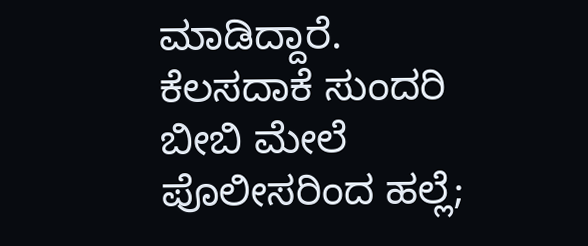ಮಾಡಿದ್ದಾರೆ. ಕೆಲಸದಾಕೆ ಸುಂದರಿ ಬೀಬಿ ಮೇಲೆ ಪೊಲೀಸರಿಂದ ಹಲ್ಲೆ;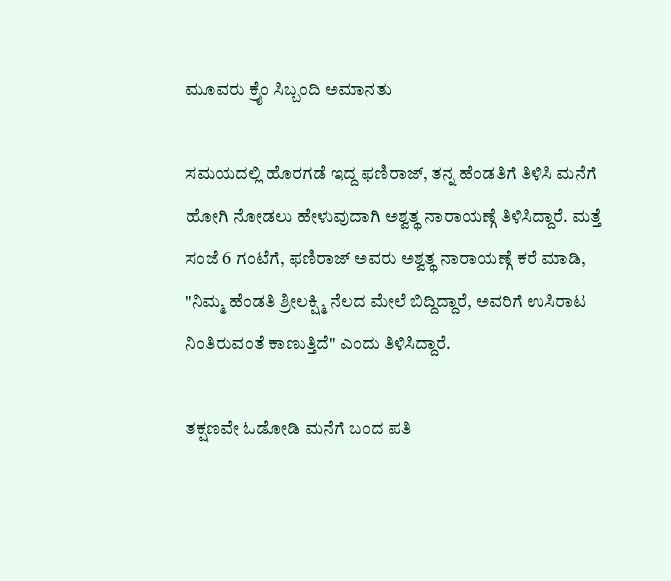ಮೂವರು ಕ್ರೈಂ ಸಿಬ್ಬಂದಿ ಅಮಾನತು

ಸಮಯದಲ್ಲಿ ಹೊರಗಡೆ ಇದ್ದ ಫಣಿರಾಜ್, ತನ್ನ ಹೆಂಡತಿಗೆ ತಿಳಿಸಿ ಮನೆಗೆ ಹೋಗಿ ನೋಡಲು ಹೇಳುವುದಾಗಿ ಅಶ್ವತ್ಥ ನಾರಾಯಣ್ಗೆ ತಿಳಿಸಿದ್ದಾರೆ. ಮತ್ತೆ ಸಂಜೆ 6 ಗಂಟೆಗೆ, ಫಣಿರಾಜ್ ಅವರು ಅಶ್ವತ್ಥ ನಾರಾಯಣ್ಗೆ ಕರೆ ಮಾಡಿ, "ನಿಮ್ಮ ಹೆಂಡತಿ ಶ್ರೀಲಕ್ಷ್ಮಿ ನೆಲದ ಮೇಲೆ ಬಿದ್ದಿದ್ದಾರೆ, ಅವರಿಗೆ ಉಸಿರಾಟ ನಿಂತಿರುವಂತೆ ಕಾಣುತ್ತಿದೆ" ಎಂದು ತಿಳಿಸಿದ್ದಾರೆ.

ತಕ್ಷಣವೇ ಓಡೋಡಿ ಮನೆಗೆ ಬಂದ ಪತಿ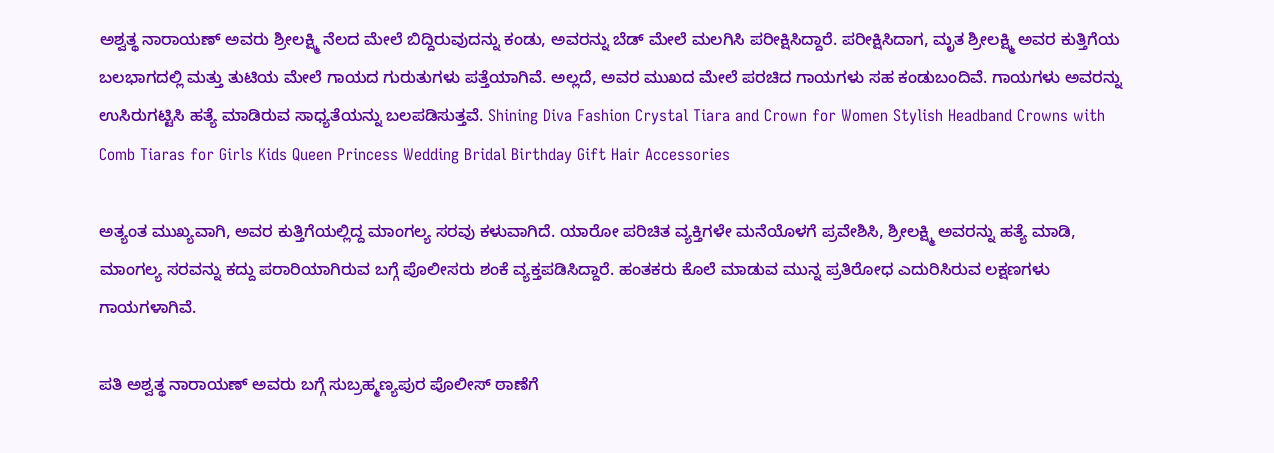ಅಶ್ವತ್ಥ ನಾರಾಯಣ್ ಅವರು ಶ್ರೀಲಕ್ಷ್ಮಿ ನೆಲದ ಮೇಲೆ ಬಿದ್ದಿರುವುದನ್ನು ಕಂಡು, ಅವರನ್ನು ಬೆಡ್ ಮೇಲೆ ಮಲಗಿಸಿ ಪರೀಕ್ಷಿಸಿದ್ದಾರೆ. ಪರೀಕ್ಷಿಸಿದಾಗ, ಮೃತ ಶ್ರೀಲಕ್ಷ್ಮಿ ಅವರ ಕುತ್ತಿಗೆಯ ಬಲಭಾಗದಲ್ಲಿ ಮತ್ತು ತುಟಿಯ ಮೇಲೆ ಗಾಯದ ಗುರುತುಗಳು ಪತ್ತೆಯಾಗಿವೆ. ಅಲ್ಲದೆ, ಅವರ ಮುಖದ ಮೇಲೆ ಪರಚಿದ ಗಾಯಗಳು ಸಹ ಕಂಡುಬಂದಿವೆ. ಗಾಯಗಳು ಅವರನ್ನು ಉಸಿರುಗಟ್ಟಿಸಿ ಹತ್ಯೆ ಮಾಡಿರುವ ಸಾಧ್ಯತೆಯನ್ನು ಬಲಪಡಿಸುತ್ತವೆ. Shining Diva Fashion Crystal Tiara and Crown for Women Stylish Headband Crowns with Comb Tiaras for Girls Kids Queen Princess Wedding Bridal Birthday Gift Hair Accessories

ಅತ್ಯಂತ ಮುಖ್ಯವಾಗಿ, ಅವರ ಕುತ್ತಿಗೆಯಲ್ಲಿದ್ದ ಮಾಂಗಲ್ಯ ಸರವು ಕಳುವಾಗಿದೆ. ಯಾರೋ ಪರಿಚಿತ ವ್ಯಕ್ತಿಗಳೇ ಮನೆಯೊಳಗೆ ಪ್ರವೇಶಿಸಿ, ಶ್ರೀಲಕ್ಷ್ಮಿ ಅವರನ್ನು ಹತ್ಯೆ ಮಾಡಿ, ಮಾಂಗಲ್ಯ ಸರವನ್ನು ಕದ್ದು ಪರಾರಿಯಾಗಿರುವ ಬಗ್ಗೆ ಪೊಲೀಸರು ಶಂಕೆ ವ್ಯಕ್ತಪಡಿಸಿದ್ದಾರೆ. ಹಂತಕರು ಕೊಲೆ ಮಾಡುವ ಮುನ್ನ ಪ್ರತಿರೋಧ ಎದುರಿಸಿರುವ ಲಕ್ಷಣಗಳು ಗಾಯಗಳಾಗಿವೆ.

ಪತಿ ಅಶ್ವತ್ಥ ನಾರಾಯಣ್ ಅವರು ಬಗ್ಗೆ ಸುಬ್ರಹ್ಮಣ್ಯಪುರ ಪೊಲೀಸ್ ಠಾಣೆಗೆ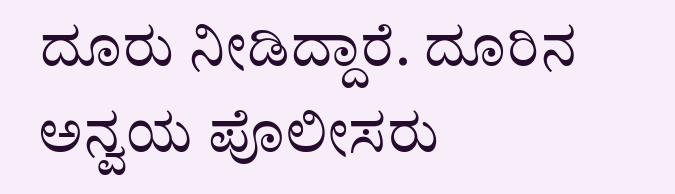ದೂರು ನೀಡಿದ್ದಾರೆ. ದೂರಿನ ಅನ್ವಯ ಪೊಲೀಸರು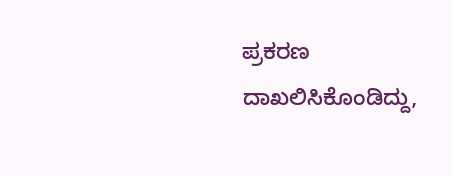ಪ್ರಕರಣ ದಾಖಲಿಸಿಕೊಂಡಿದ್ದು,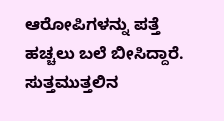ಆರೋಪಿಗಳನ್ನು ಪತ್ತೆ ಹಚ್ಚಲು ಬಲೆ ಬೀಸಿದ್ದಾರೆ. ಸುತ್ತಮುತ್ತಲಿನ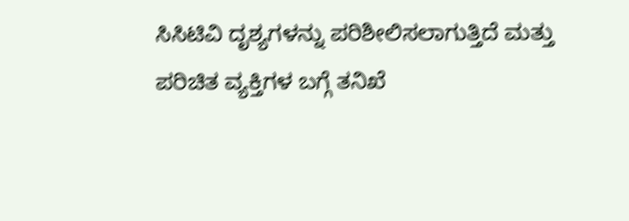ಸಿಸಿಟಿವಿ ದೃಶ್ಯಗಳನ್ನು ಪರಿಶೀಲಿಸಲಾಗುತ್ತಿದೆ ಮತ್ತು ಪರಿಚಿತ ವ್ಯಕ್ತಿಗಳ ಬಗ್ಗೆ ತನಿಖೆ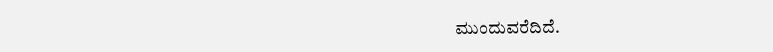ಮುಂದುವರೆದಿದೆ.